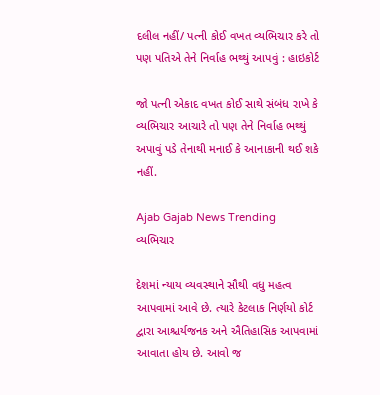દલીલ નહીં/ પત્ની કોઈ વખત વ્યભિચાર કરે તો પણ પતિએ તેને નિર્વાહ ભથ્થું આપવું : હાઇકોર્ટ

જો પત્ની એકાદ વખત કોઈ સાથે સંબંધ રાખે કે વ્યભિચાર આચારે તો પણ તેને નિર્વાહ ભથ્થું અપાવું પડે તેનાથી મનાઈ કે આનાકાની થઈ શકે નહીં.

Ajab Gajab News Trending
વ્યભિચાર

દેશમાં ન્યાય વ્યવસ્થાને સૌથી વધુ મહત્વ આપવામાં આવે છે. ત્યારે કેટલાક નિર્ણયો કોર્ટ દ્વારા આશ્ચર્યજનક અને ઐતિહાસિક આપવામાં આવાતા હોય છે. આવો જ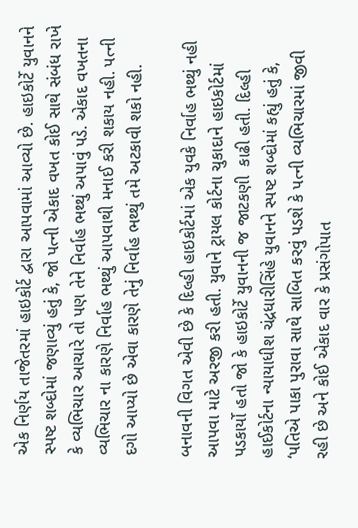એક નિર્ણય તાજેતરમાં હાઇકોર્ટ દ્વારા આપવામાં આવ્યો છે. હાઇકોર્ટે યુવાનને સ્પષ્ટ શબ્દોમાં જણાવ્યું હતું કે, જો પત્ની એકાદ વખત કોઈ સાથે સંબંધ રાખે કે વ્યભિચાર આચારે તો પણ તેને નિર્વાહ ભથ્થું અપાવું પડે. એકાદ વખતના વ્યભિચાર ના કારણે નિર્વાહ ભથ્થું આપવાથી મનાઈ કરી શકાય નહી. પત્ની દગો આપ્યો છે એવા કારણે તેનું નિર્વાહ ભથ્થું તમે અટકાવી શકો નહી.

બનાવની વિગત એવી છે કે દિલ્હી હાઇકોર્ટમાં એક યુવકે નિર્વાહ ભથ્થું નહી આપવા માટે અરજી કરી હતી. યુવાને ટ્રાયલ કોર્ટના ચુકાદાને હાઇકોર્ટમાં પડકાર્યો હતો જો કે હાઇકોર્ટે યુવાનની જ જાટકણી  કાઢી હતી. દિલ્હી હાઈકોર્ટના ન્યાયાધીશ ચંદ્રધારીસિંહે યુવાનને સ્પષ્ટ શબ્દોમાં કહ્યું હતું કે, ‘પતિએ પાકા પુરાવા સાથે સાબિત કરવું પડશે કે પત્ની વ્યભિચારમાં જીવી રહી છે અને કોઈ એકાદ વાર કે પ્રસંગોપાત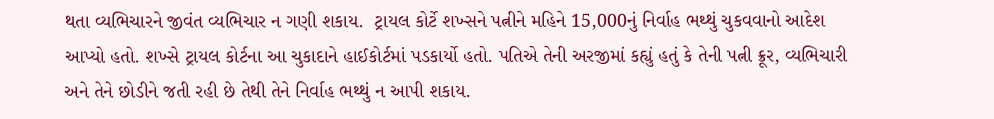થતા વ્યભિચારને જીવંત વ્યભિચાર ન ગણી શકાય.  ટ્રાયલ કોર્ટે શખ્સને પત્નીને મહિને 15,000નું નિર્વાહ ભથ્થું ચુકવવાનો આદેશ આપ્યો હતો. શખ્સે ટ્રાયલ કોર્ટના આ ચુકાદાને હાઈકોર્ટમાં પડકાર્યો હતો. પતિએ તેની અરજીમાં કહ્યું હતું કે તેની પત્ની ક્રૂર, વ્યભિચારી અને તેને છોડીને જતી રહી છે તેથી તેને નિર્વાહ ભથ્થું ન આપી શકાય.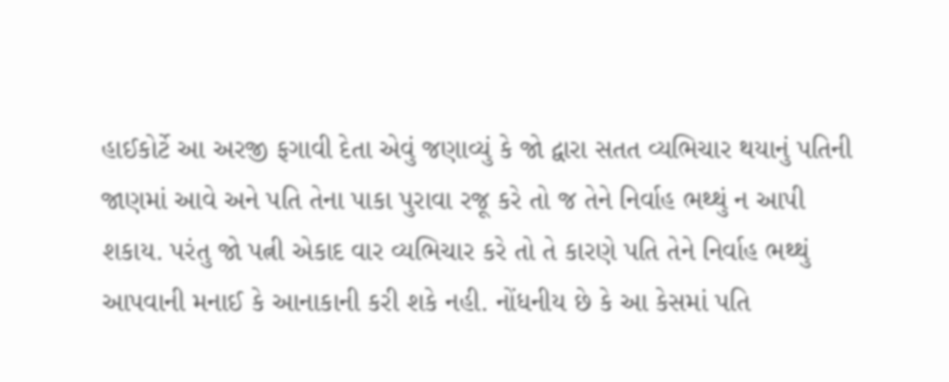હાઈકોર્ટે આ અરજી ફગાવી દેતા એવું જણાવ્યું કે જો દ્વારા સતત વ્યભિચાર થયાનું પતિની જાણમાં આવે અને પતિ તેના પાકા પુરાવા રજૂ કરે તો જ તેને નિર્વાહ ભથ્થું ન આપી શકાય. પરંતુ જો પત્ની એકાદ વાર વ્યભિચાર કરે તો તે કારણે પતિ તેને નિર્વાહ ભથ્થું આપવાની મનાઈ કે આનાકાની કરી શકે નહી. નોંધનીય છે કે આ કેસમાં પતિ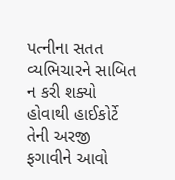પત્નીના સતત વ્યભિચારને સાબિત ન કરી શક્યો હોવાથી હાઈકોર્ટે તેની અરજી ફગાવીને આવો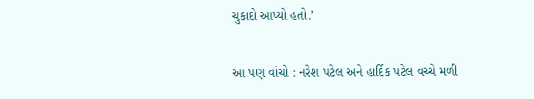ચુકાદો આપ્યો હતો.’

આ પણ વાંચો : નરેશ પટેલ અને હાર્દિક પટેલ વચ્ચે મળી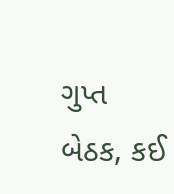ગુપ્ત બેઠક, કઈ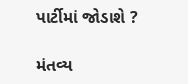પાર્ટીમાં જોડાશે ?

મંતવ્ય